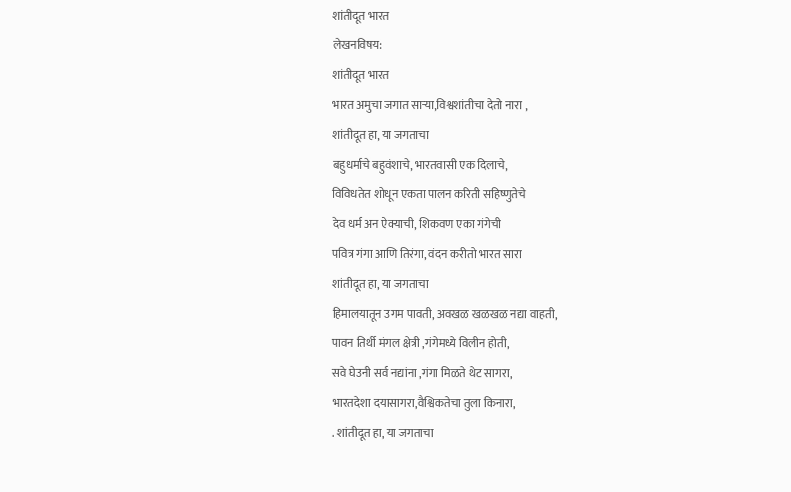शांतीदूत भारत
लेखनविषय:
शांतीदूत भारत
भारत अमुचा जगात साऱ्या,विश्वशांतीचा देतो नारा ,
शांतीदूत हा, या जगताचा
बहुधर्माचे बहुवंशाचे, भारतवासी एक दिलाचे,
विविधतेत शोधून एकता पालन करिती सहिष्णुतेचे
देव धर्म अन ऐक्याची, शिकवण एका गंगेची
पवित्र गंगा आणि तिरंगा, वंदन करीतो भारत सारा
शांतीदूत हा, या जगताचा
हिमालयातून उगम पावती, अवखळ खळखळ नद्या वाहती,
पावन तिर्थी मंगल क्षेत्री ,गंगेमध्ये विलीन होती,
सवे घेउनी सर्व नद्यांना ,गंगा मिळते थेट सागरा,
भारतदेशा दयासागरा,वैश्विकतेचा तुला किनारा,
. शांतीदूत हा, या जगताचा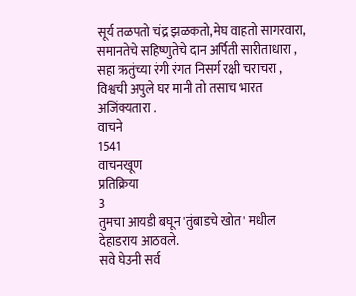सूर्य तळपतो चंद्र झळकतो,मेघ वाहतो सागरवारा,
समानतेचे सहिष्णुतेचे दान अर्पिती सारीताधारा ,
सहा ऋतुंच्या रंगी रंगत निसर्ग रक्षी चराचरा ,
विश्वची अपुले घर मानी तो तसाच भारत अजिंक्यतारा .
वाचने
1541
वाचनखूण
प्रतिक्रिया
3
तुमचा आयडी बघून 'तुंबाडचे खोत' मधील देहाडराय आठवले.
सवे घेउनी सर्व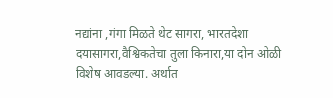नद्यांना ,गंगा मिळते थेट सागरा, भारतदेशा दयासागरा,वैश्विकतेचा तुला किनारा,या दोन ओळी विशेष आवडल्या. अर्थात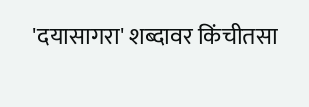'दयासागरा' शब्दावर किंचीतसा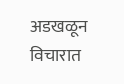अडखळून विचारात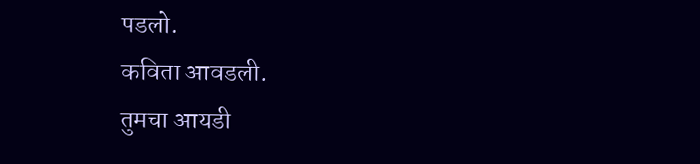पडलो.
कविता आवडली.
तुमचा आयडी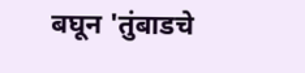बघून 'तुंबाडचे